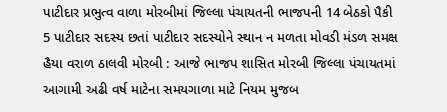પાટીદાર પ્રભુત્વ વાળા મોરબીમાં જિલ્લા પંચાયતની ભાજપની 14 બેઠકો પૈકી 5 પાટીદાર સદસ્ય છતાં પાટીદાર સદસ્યોને સ્થાન ન મળતા મોવડી મંડળ સમક્ષ હૈયા વરાળ ઠાલવી મોરબી : આજે ભાજપ શાસિત મોરબી જિલ્લા પંચાયતમાં આગામી અઢી વર્ષ માટેના સમયગાળા માટે નિયમ મુજબ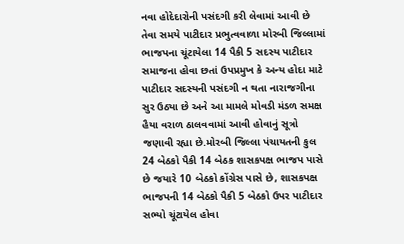નવા હોદેદારોની પસંદગી કરી લેવામાં આવી છે તેવા સમયે પાટીદાર પ્રભુત્વવાળા મોરબી જિલ્લામાં ભાજપના ચૂંટાયેલા 14 પૈકી 5 સદસ્ય પાટીદાર સમાજના હોવા છતાં ઉપપ્રમુખ કે અન્ય હોદા માટે પાટીદાર સદસ્યની પસંદગી ન થતા નારાજગીના સુર ઉઠ્યા છે અને આ મામલે મોવડી મંડળ સમક્ષ હૈયા વરાળ ઠાલવવામાં આવી હોવાનું સૂત્રો જણાવી રહ્યા છે.મોરબી જિલ્લા પંચાયતની કુલ 24 બેઠકો પૈકી 14 બેઠક શાસકપક્ષ ભાજપ પાસે છે જયારે 10 બેઠકો કોંગ્રેસ પાસે છે, શાસકપક્ષ ભાજપની 14 બેઠકો પૈકી 5 બેઠકો ઉપર પાટીદાર સભ્યો ચૂંટાયેલ હોવા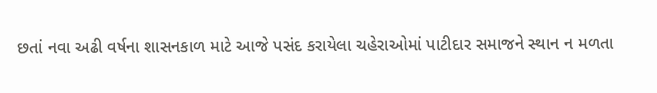છતાં નવા અઢી વર્ષના શાસનકાળ માટે આજે પસંદ કરાયેલા ચહેરાઓમાં પાટીદાર સમાજને સ્થાન ન મળતા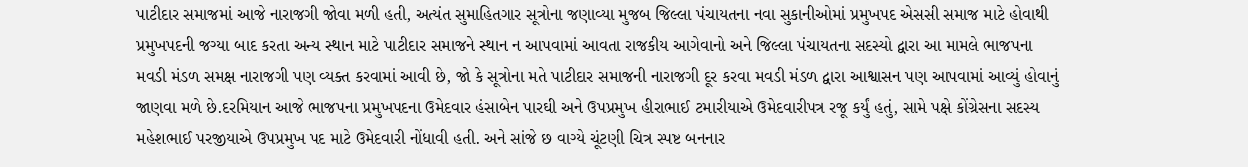પાટીદાર સમાજમાં આજે નારાજગી જોવા મળી હતી, અત્યંત સુમાહિતગાર સૂત્રોના જણાવ્યા મુજબ જિલ્લા પંચાયતના નવા સુકાનીઓમાં પ્રમુખપદ એસસી સમાજ માટે હોવાથી પ્રમુખપદની જગ્યા બાદ કરતા અન્ય સ્થાન માટે પાટીદાર સમાજને સ્થાન ન આપવામાં આવતા રાજકીય આગેવાનો અને જિલ્લા પંચાયતના સદસ્યો દ્વારા આ મામલે ભાજપના મવડી મંડળ સમક્ષ નારાજગી પણ વ્યક્ત કરવામાં આવી છે, જો કે સૂત્રોના મતે પાટીદાર સમાજની નારાજગી દૂર કરવા મવડી મંડળ દ્વારા આશ્વાસન પણ આપવામાં આવ્યું હોવાનું જાણવા મળે છે.દરમિયાન આજે ભાજપના પ્રમુખપદના ઉમેદવાર હંસાબેન પારઘી અને ઉપપ્રમુખ હીરાભાઈ ટમારીયાએ ઉમેદવારીપત્ર રજૂ કર્યું હતું, સામે પક્ષે કોંગ્રેસના સદસ્ય મહેશભાઈ પરજીયાએ ઉપપ્રમુખ પદ માટે ઉમેદવારી નોંધાવી હતી. અને સાંજે છ વાગ્યે ચૂંટણી ચિત્ર સ્પષ્ટ બનનાર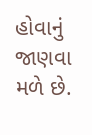હોવાનું જાણવા મળે છે.